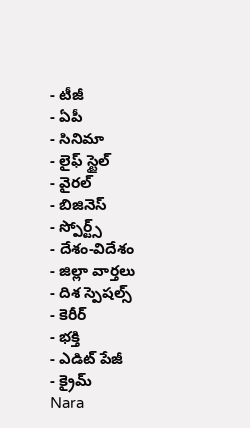- టీజీ
- ఏపీ
- సినిమా
- లైఫ్ స్టైల్
- వైరల్
- బిజినెస్
- స్పోర్ట్స్
- దేశం-విదేశం
- జిల్లా వార్తలు
- దిశ స్పెషల్స్
- కెరీర్
- భక్తి
- ఎడిట్ పేజీ
- క్రైమ్
Nara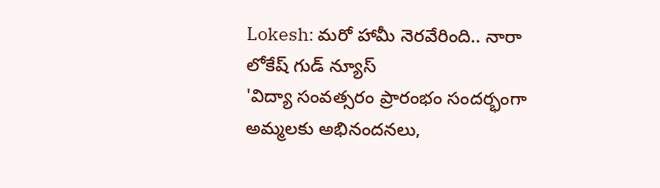Lokesh: మరో హామీ నెరవేరింది.. నారా లోకేష్ గుడ్ న్యూస్
'విద్యా సంవత్సరం ప్రారంభం సందర్భంగా అమ్మలకు అభినందనలు,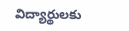విద్యార్థులకు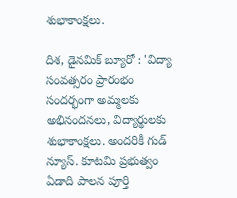శుభాకాంక్షలు.

దిశ, డైనమిక్ బ్యూరో : 'విద్యా సంవత్సరం ప్రారంభం సందర్భంగా అమ్మలకు అభినందనలు, విద్యార్థులకు శుభాకాంక్షలు. అందరికీ గుడ్ న్యూస్. కూటమి ప్రభుత్వం ఏడాది పాలన పూర్తి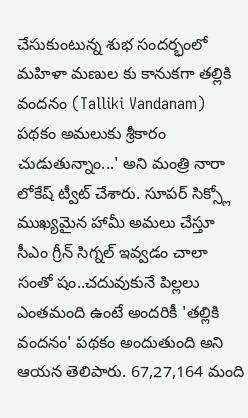చేసుకుంటున్న శుభ సందర్భంలో మహిళా మణుల కు కానుకగా తల్లికి వందనం (Talliki Vandanam) పథకం అమలుకు శ్రీకారం చుడుతున్నాం...' అని మంత్రి నారా లోకేష్ ట్వీట్ చేశారు. సూపర్ సిక్స్లో ముఖ్యమైన హామీ అమలు చేస్తూ సీఎం గ్రీన్ సిగ్నల్ ఇవ్వడం చాలా సంతో షం..చదువుకునే పిల్లలు ఎంతమంది ఉంటే అందరికీ 'తల్లికి వందనం' పథకం అందుతుంది అని ఆయన తెలిపారు. 67,27,164 మంది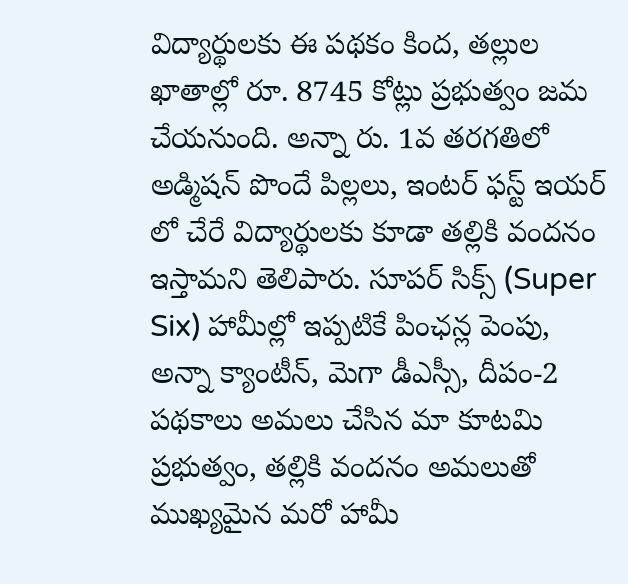విద్యార్థులకు ఈ పథకం కింద, తల్లుల ఖాతాల్లో రూ. 8745 కోట్లు ప్రభుత్వం జమ చేయనుంది. అన్నా రు. 1వ తరగతిలో అడ్మిషన్ పొందే పిల్లలు, ఇంటర్ ఫస్ట్ ఇయర్ లో చేరే విద్యార్థులకు కూడా తల్లికి వందనం ఇస్తామని తెలిపారు. సూపర్ సిక్స్ (Super Six) హామీల్లో ఇప్పటికే పింఛన్ల పెంపు, అన్నా క్యాంటీన్, మెగా డీఎస్సీ, దీపం-2 పథకాలు అమలు చేసిన మా కూటమి ప్రభుత్వం, తల్లికి వందనం అమలుతో ముఖ్యమైన మరో హామీ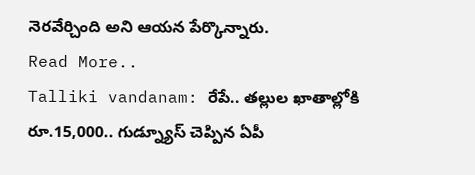నెరవేర్చింది అని ఆయన పేర్కొన్నారు.
Read More..
Talliki vandanam: రేపే.. తల్లుల ఖాతాల్లోకి రూ.15,000.. గుడ్న్యూస్ చెప్పిన ఏపీ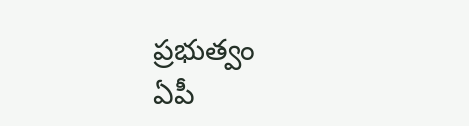ప్రభుత్వం
ఏపీ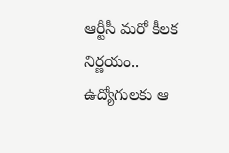ఆర్టీసీ మరో కీలక నిర్ణయం.. ఉద్యోగులకు ఆ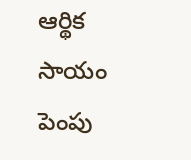ఆర్థిక సాయం పెంపు